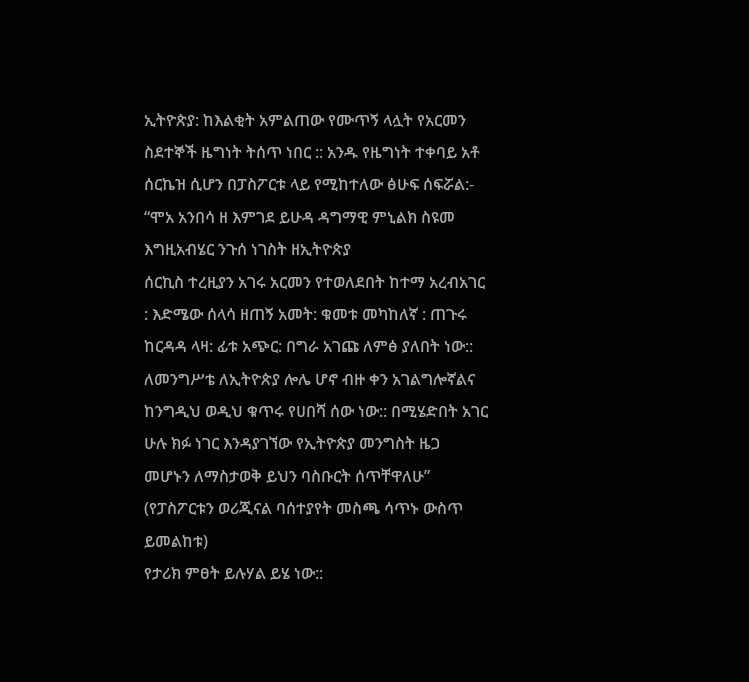ኢትዮጵያ: ከእልቂት አምልጠው የሙጥኝ ላሏት የአርመን ስደተኞች ዜግነት ትሰጥ ነበር :: አንዱ የዜግነት ተቀባይ አቶ ሰርኬዝ ሲሆን በፓስፖርቱ ላይ የሚከተለው ፅሁፍ ሰፍሯል:-
“ሞአ አንበሳ ዘ እምገደ ይሁዳ ዳግማዊ ምኒልክ ስዩመ እግዚአብሄር ንጉሰ ነገስት ዘኢትዮጵያ
ሰርኪስ ተረዚያን አገሩ አርመን የተወለደበት ከተማ አረብአገር : እድሜው ሰላሳ ዘጠኝ አመት: ቁመቱ መካከለኛ : ጠጉሩ ከርዳዳ ላዛ: ፊቱ አጭር: በግራ አገጩ ለምፅ ያለበት ነው:: ለመንግሥቴ ለኢትዮጵያ ሎሌ ሆኖ ብዙ ቀን አገልግሎኛልና ከንግዲህ ወዲህ ቁጥሩ የሀበሻ ሰው ነው:: በሚሄድበት አገር ሁሉ ክፉ ነገር እንዳያገኘው የኢትዮጵያ መንግስት ዜጋ መሆኑን ለማስታወቅ ይህን ባስቡርት ሰጥቸዋለሁ”
(የፓስፖርቱን ወሪጂናል ባሰተያየት መስጫ ሳጥኑ ውስጥ ይመልከቱ)
የታሪክ ምፀት ይሉሃል ይሄ ነው::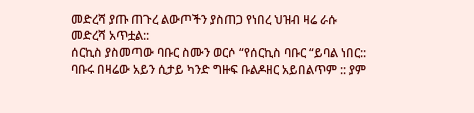መድረሻ ያጡ ጠጉረ ልውጦችን ያስጠጋ የነበረ ህዝብ ዛሬ ራሱ መድረሻ አጥቷል::
ሰርኪስ ያስመጣው ባቡር ስሙን ወርሶ “የሰርኪስ ባቡር “ይባል ነበር:: ባቡሩ በዛሬው አይን ሲታይ ካንድ ግዙፍ ቡልዶዘር አይበልጥም :: ያም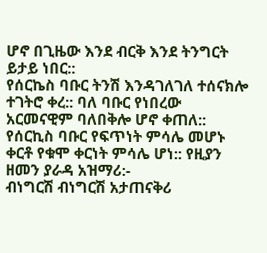ሆኖ በጊዜው እንደ ብርቅ እንደ ትንግርት ይታይ ነበር::
የሰርኬስ ባቡር ትንሽ እንዳገለገለ ተሰናክሎ ተገትሮ ቀረ:: ባለ ባቡር የነበረው አርመናዊም ባለበቅሎ ሆኖ ቀጠለ:: የሰርኪስ ባቡር የፍጥነት ምሳሌ መሆኑ ቀርቶ የቁሞ ቀርነት ምሳሌ ሆነ:: የዚያን ዘመን ያራዳ አዝማሪ:-
ብነግርሽ ብነግርሽ አታጠናቅሪ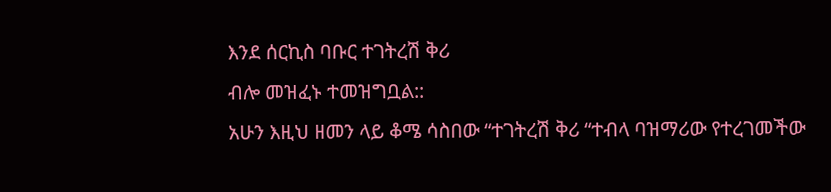እንደ ሰርኪስ ባቡር ተገትረሽ ቅሪ
ብሎ መዝፈኑ ተመዝግቧል::
አሁን እዚህ ዘመን ላይ ቆሜ ሳስበው “ተገትረሽ ቅሪ “ተብላ ባዝማሪው የተረገመችው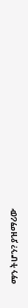ማን ትሆን? ያዝማሪው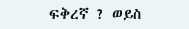ፍቅረኛ ? ወይስ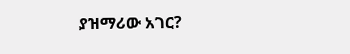ያዝማሪው አገር?